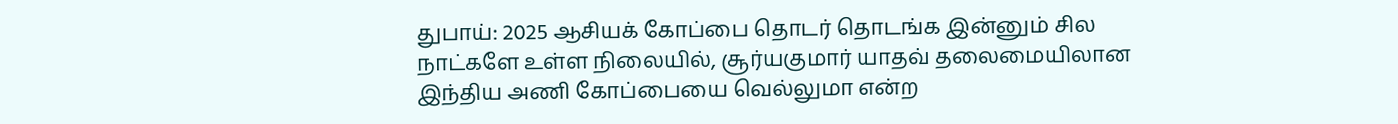துபாய்: 2025 ஆசியக் கோப்பை தொடர் தொடங்க இன்னும் சில நாட்களே உள்ள நிலையில், சூர்யகுமார் யாதவ் தலைமையிலான இந்திய அணி கோப்பையை வெல்லுமா என்ற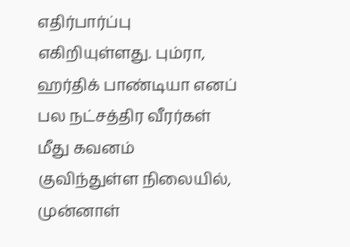எதிர்பார்ப்பு எகிறியுள்ளது. பும்ரா, ஹர்திக் பாண்டியா எனப் பல நட்சத்திர வீரர்கள் மீது கவனம் குவிந்துள்ள நிலையில், முன்னாள்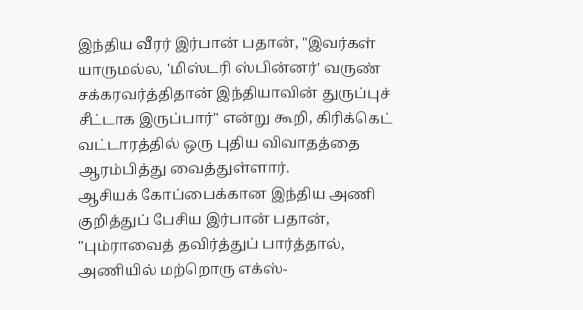இந்திய வீரர் இர்பான் பதான், "இவர்கள் யாருமல்ல, 'மிஸ்டரி ஸ்பின்னர்' வருண் சக்கரவர்த்திதான் இந்தியாவின் துருப்புச் சீட்டாக இருப்பார்" என்று கூறி, கிரிக்கெட் வட்டாரத்தில் ஒரு புதிய விவாதத்தை ஆரம்பித்து வைத்துள்ளார்.
ஆசியக் கோப்பைக்கான இந்திய அணி குறித்துப் பேசிய இர்பான் பதான், "பும்ராவைத் தவிர்த்துப் பார்த்தால், அணியில் மற்றொரு எக்ஸ்-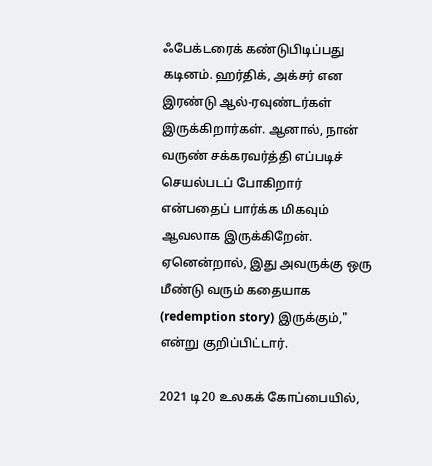ஃபேக்டரைக் கண்டுபிடிப்பது கடினம். ஹர்திக், அக்சர் என இரண்டு ஆல்-ரவுண்டர்கள் இருக்கிறார்கள். ஆனால், நான் வருண் சக்கரவர்த்தி எப்படிச் செயல்படப் போகிறார் என்பதைப் பார்க்க மிகவும் ஆவலாக இருக்கிறேன். ஏனென்றால், இது அவருக்கு ஒரு மீண்டு வரும் கதையாக (redemption story) இருக்கும்," என்று குறிப்பிட்டார்.

2021 டி20 உலகக் கோப்பையில்,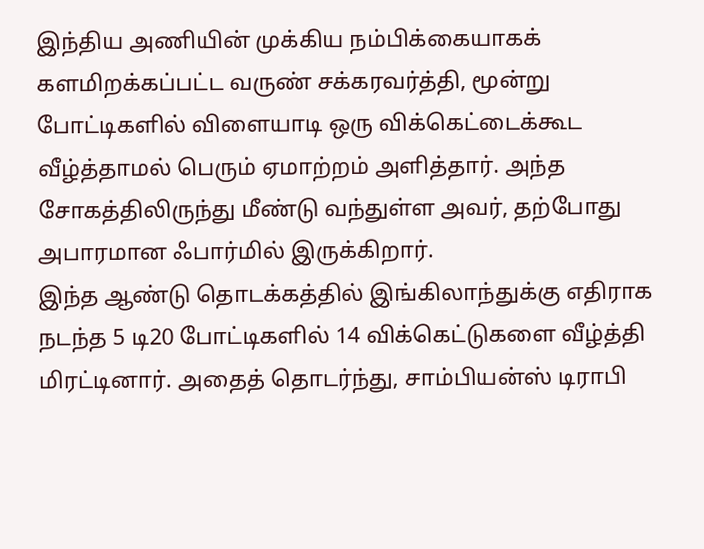இந்திய அணியின் முக்கிய நம்பிக்கையாகக் களமிறக்கப்பட்ட வருண் சக்கரவர்த்தி, மூன்று போட்டிகளில் விளையாடி ஒரு விக்கெட்டைக்கூட வீழ்த்தாமல் பெரும் ஏமாற்றம் அளித்தார். அந்த சோகத்திலிருந்து மீண்டு வந்துள்ள அவர், தற்போது அபாரமான ஃபார்மில் இருக்கிறார்.
இந்த ஆண்டு தொடக்கத்தில் இங்கிலாந்துக்கு எதிராக நடந்த 5 டி20 போட்டிகளில் 14 விக்கெட்டுகளை வீழ்த்தி மிரட்டினார். அதைத் தொடர்ந்து, சாம்பியன்ஸ் டிராபி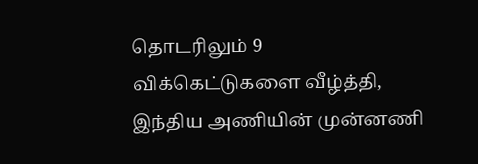தொடரிலும் 9 விக்கெட்டுகளை வீழ்த்தி, இந்திய அணியின் முன்னணி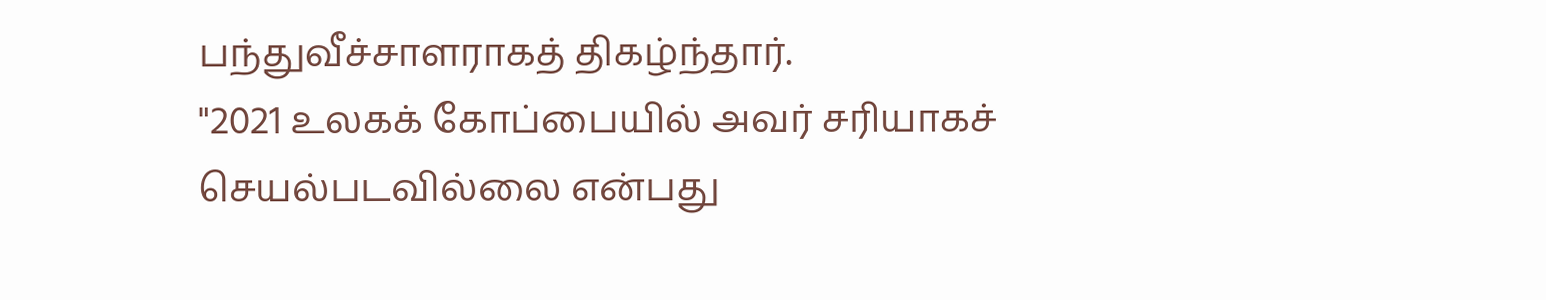பந்துவீச்சாளராகத் திகழ்ந்தார்.
"2021 உலகக் கோப்பையில் அவர் சரியாகச் செயல்படவில்லை என்பது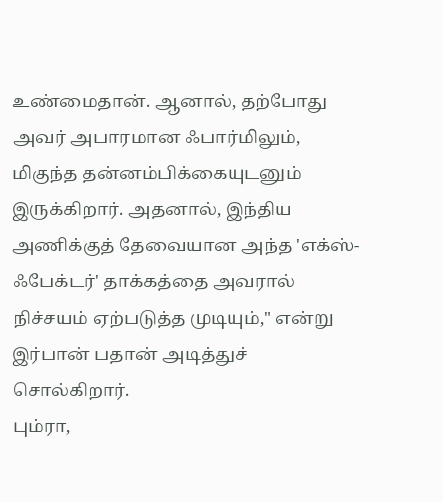உண்மைதான். ஆனால், தற்போது அவர் அபாரமான ஃபார்மிலும், மிகுந்த தன்னம்பிக்கையுடனும் இருக்கிறார். அதனால், இந்திய அணிக்குத் தேவையான அந்த 'எக்ஸ்-ஃபேக்டர்' தாக்கத்தை அவரால் நிச்சயம் ஏற்படுத்த முடியும்," என்று இர்பான் பதான் அடித்துச் சொல்கிறார்.
பும்ரா,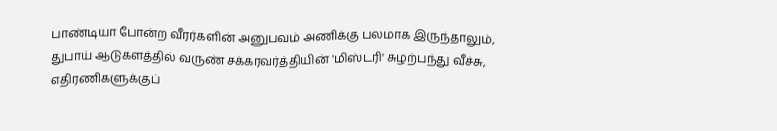பாண்டியா போன்ற வீரர்களின் அனுபவம் அணிக்கு பலமாக இருந்தாலும், துபாய் ஆடுகளத்தில் வருண் சக்கரவர்த்தியின் 'மிஸ்டரி' சுழற்பந்து வீச்சு, எதிரணிகளுக்குப்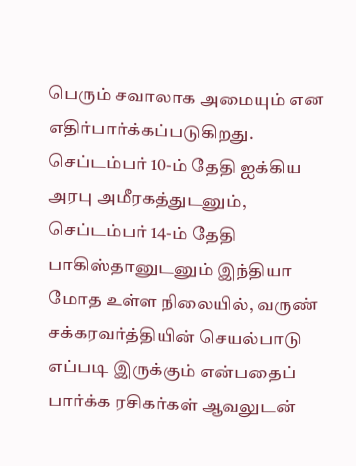பெரும் சவாலாக அமையும் என எதிர்பார்க்கப்படுகிறது. செப்டம்பர் 10-ம் தேதி ஐக்கிய அரபு அமீரகத்துடனும், செப்டம்பர் 14-ம் தேதி பாகிஸ்தானுடனும் இந்தியா மோத உள்ள நிலையில், வருண் சக்கரவர்த்தியின் செயல்பாடு எப்படி இருக்கும் என்பதைப் பார்க்க ரசிகர்கள் ஆவலுடன்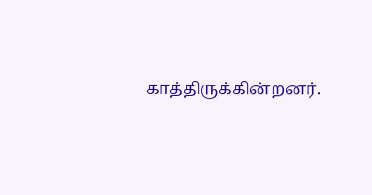காத்திருக்கின்றனர்.